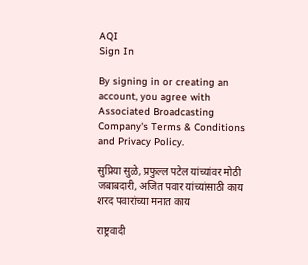AQI
Sign In

By signing in or creating an account, you agree with Associated Broadcasting Company's Terms & Conditions and Privacy Policy.

सुप्रिया सुळे, प्रफुल्ल पटेल यांच्यांवर मोठी जबाबदारी, अजित पवार यांच्यांसाठी काय शरद पवारांच्या मनात काय

राष्ट्रवादी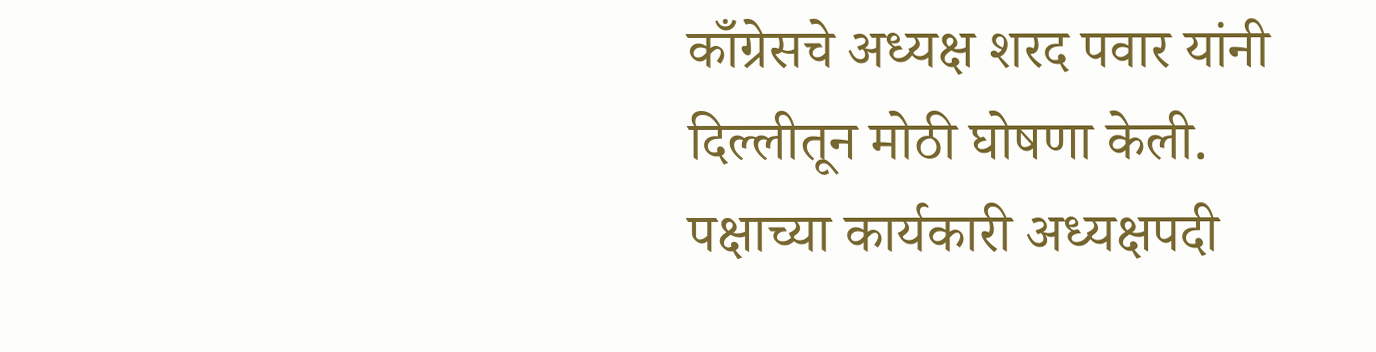काँग्रेसचे अध्यक्ष शरद पवार यांनी दिल्लीतून मोठी घोषणा केली. पक्षाच्या कार्यकारी अध्यक्षपदी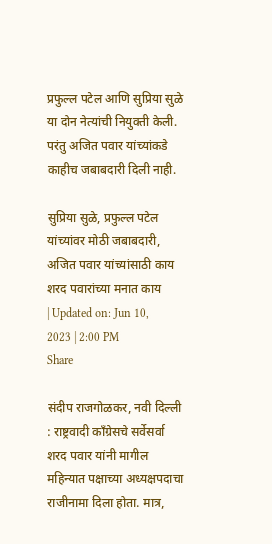प्रफुल्ल पटेल आणि सुप्रिया सुळे या दोन नेत्यांची नियुक्ती केली. परंतु अजित पवार यांच्यांकडे काहीच जबाबदारी दिली नाही.

सुप्रिया सुळे, प्रफुल्ल पटेल यांच्यांवर मोठी जबाबदारी, अजित पवार यांच्यांसाठी काय शरद पवारांच्या मनात काय
| Updated on: Jun 10, 2023 | 2:00 PM
Share

संदीप राजगोळकर, नवी दिल्ली : राष्ट्रवादी काँग्रेसचे सर्वेसर्वा शरद पवार यांनी मागील महिन्यात पक्षाच्या अध्यक्षपदाचा राजीनामा दिला होता. मात्र,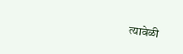त्यावेळी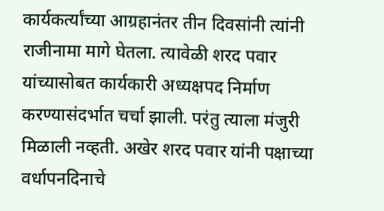कार्यकर्त्यांच्या आग्रहानंतर तीन दिवसांनी त्यांनी राजीनामा मागे घेतला. त्यावेळी शरद पवार यांच्यासोबत कार्यकारी अध्यक्षपद निर्माण करण्यासंदर्भात चर्चा झाली. परंतु त्याला मंजुरी मिळाली नव्हती. अखेर शरद पवार यांनी पक्षाच्या वर्धापनदिनाचे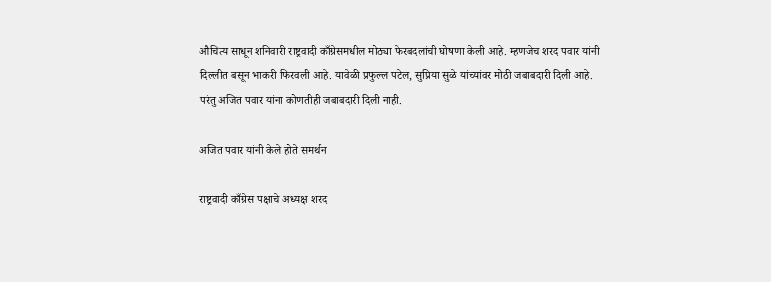औचित्य साधून शनिवारी राष्ट्रवादी काँग्रेसमधील मोठ्या फेरबदलांची घोषणा केली आहे. म्हणजेच शरद पवार यांनी दिल्लीत बसून भाकरी फिरवली आहे. यावेळी प्रफुल्ल पटेल, सुप्रिया सुळे यांच्यांवर मोठी जबाबदारी दिली आहे. परंतु अजित पवार यांना कोणतीही जबाबदारी दिली नाही.

अजित पवार यांनी केले होते समर्थन

राष्ट्रवादी काँग्रेस पक्षाचे अध्यक्ष शरद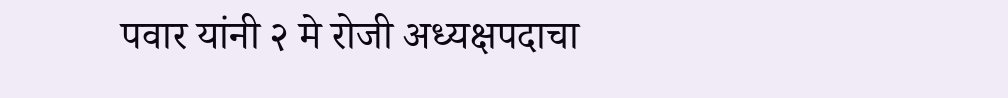पवार यांनी २ मे रोजी अध्यक्षपदाचा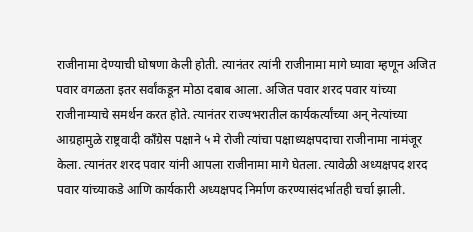राजीनामा देण्याची घोषणा केली होती. त्यानंतर त्यांनी राजीनामा मागे घ्यावा म्हणून अजित पवार वगळता इतर सर्वांकडून मोठा दबाब आला. अजित पवार शरद पवार यांच्या राजीनाम्याचे समर्थन करत होते. त्यानंतर राज्यभरातील कार्यकर्त्यांच्या अन् नेत्यांच्या आग्रहामुळे राष्ट्रवादी काँग्रेस पक्षाने ५ मे रोजी त्यांचा पक्षाध्यक्षपदाचा राजीनामा नामंजूर केला. त्यानंतर शरद पवार यांनी आपला राजीनामा मागे घेतला. त्यावेळी अध्यक्षपद शरद पवार यांच्याकडे आणि कार्यकारी अध्यक्षपद निर्माण करण्यासंदर्भातही चर्चा झाली.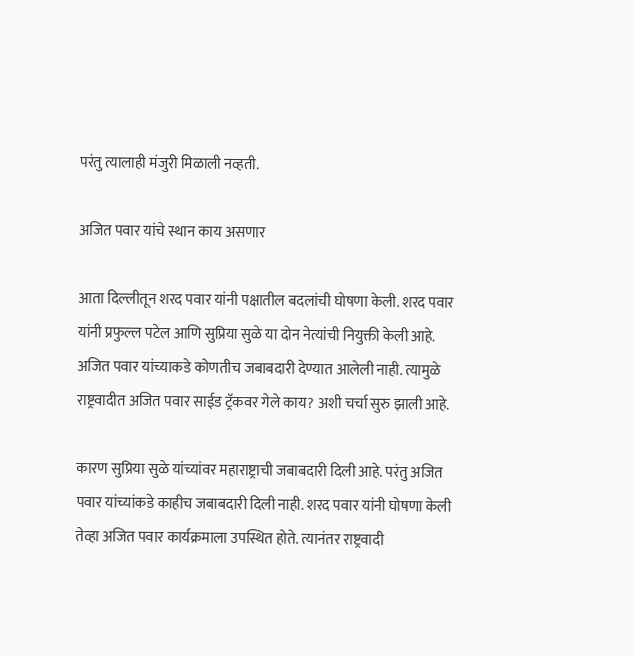परंतु त्यालाही मंजुरी मिळाली नव्हती.

अजित पवार यांचे स्थान काय असणार

आता दिल्लीतून शरद पवार यांनी पक्षातील बदलांची घोषणा केली. शरद पवार यांनी प्रफुल्ल पटेल आणि सुप्रिया सुळे या दोन नेत्यांची नियुक्ती केली आहे. अजित पवार यांच्याकडे कोणतीच जबाबदारी देण्यात आलेली नाही. त्यामुळे राष्ट्रवादीत अजित पवार साईड ट्रॅकवर गेले काय? अशी चर्चा सुरु झाली आहे.

कारण सुप्रिया सुळे यांच्यांवर महाराष्ट्राची जबाबदारी दिली आहे. परंतु अजित पवार यांच्यांकडे काहीच जबाबदारी दिली नाही. शरद पवार यांनी घोषणा केली तेव्हा अजित पवार कार्यक्रमाला उपस्थित होते. त्यानंतर राष्ट्रवादी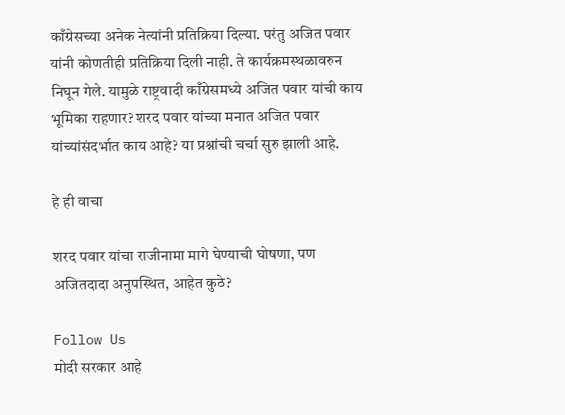काँग्रेसच्या अनेक नेत्यांनी प्रतिक्रिया दिल्या. परंतु अजित पवार यांनी कोणतीही प्रतिक्रिया दिली नाही. ते कार्यक्रमस्थळावरुन निघून गेले. यामुळे राष्ट्रवादी काँग्रेसमध्ये अजित पवार यांची काय भूमिका राहणार? शरद पवार यांच्या मनात अजित पवार यांच्यांसंदर्भात काय आहे? या प्रश्नांची चर्चा सुरु झाली आहे.

हे ही वाचा

शरद पवार यांचा राजीनामा मागे घेण्याची घोषणा, पण अजितदादा अनुपस्थित, आहेत कुठे?

Follow Us
मोदी सरकार आहे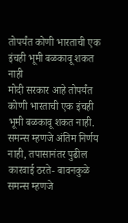तोपर्यंत कोणी भारताची एक इंचही भूमी बळकावू शकत नाही
मोदी सरकार आहे तोपर्यंत कोणी भारताची एक इंचही भूमी बळकावू शकत नाही.
समन्स म्हणजे अंतिम निर्णय नाही, तपासानंतर पुढील कारवाई ठरते- बावनकुळे
समन्स म्हणजे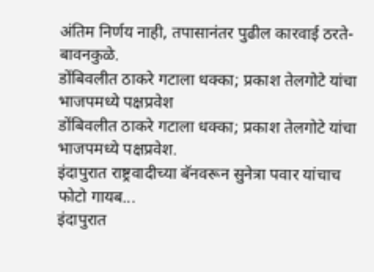अंतिम निर्णय नाही, तपासानंतर पुढील कारवाई ठरते- बावनकुळे.
डोंबिवलीत ठाकरे गटाला धक्का; प्रकाश तेलगोटे यांचा भाजपमध्ये पक्षप्रवेश
डोंबिवलीत ठाकरे गटाला धक्का; प्रकाश तेलगोटे यांचा भाजपमध्ये पक्षप्रवेश.
इंदापुरात राष्ट्रवादीच्या बॅनवरून सुनेत्रा पवार यांचाच फोटो गायब...
इंदापुरात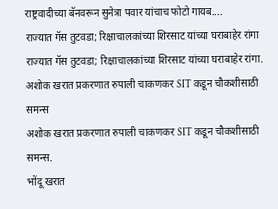राष्ट्रवादीच्या बॅनवरून सुनेत्रा पवार यांचाच फोटो गायब....
राज्यात गॅस तुटवडा; रिक्षाचालकांच्या शिरसाट यांच्या घराबाहेर रांगा
राज्यात गॅस तुटवडा; रिक्षाचालकांच्या शिरसाट यांच्या घराबाहेर रांगा.
अशोक खरात प्रकरणात रुपाली चाकणकर SIT कडून चौकशीसाठी समन्स
अशोक खरात प्रकरणात रुपाली चाकणकर SIT कडून चौकशीसाठी समन्स.
भोंदू खरात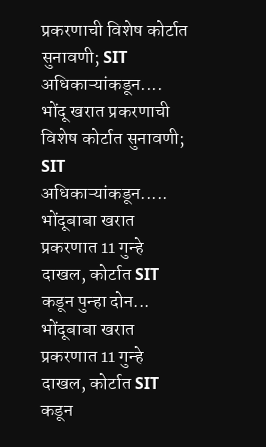प्रकरणाची विशेष कोर्टात सुनावणी; SIT अधिकाऱ्यांकडून....
भोंदू खरात प्रकरणाची विशेष कोर्टात सुनावणी; SIT अधिकाऱ्यांकडून.....
भोंदूबाबा खरात प्रकरणात 11 गुन्हे दाखल, कोर्टात SIT कडून पुन्हा दोन...
भोंदूबाबा खरात प्रकरणात 11 गुन्हे दाखल, कोर्टात SIT कडून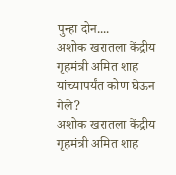पुन्हा दोन....
अशोक खरातला केंद्रीय गृहमंत्री अमित शाह यांच्यापर्यंत कोण घेऊन गेले?
अशोक खरातला केंद्रीय गृहमंत्री अमित शाह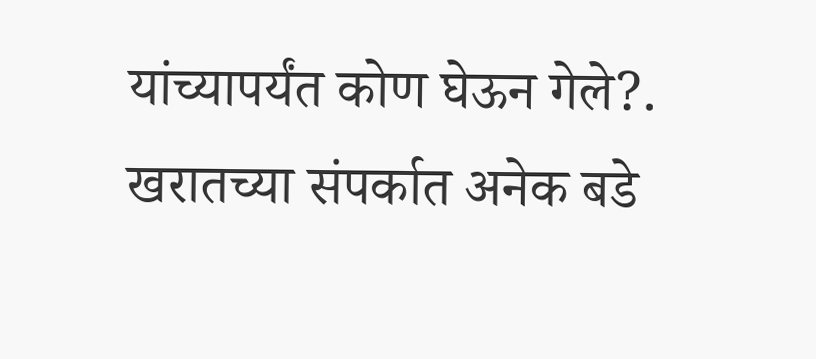यांच्यापर्यंत कोण घेऊन गेले?.
खरातच्या संपर्कात अनेक बडे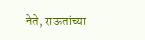नेते, राऊतांच्या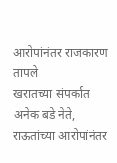आरोपांनंतर राजकारण तापले
खरातच्या संपर्कात अनेक बडे नेते, राऊतांच्या आरोपांनंतर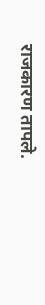राजकारण तापले.